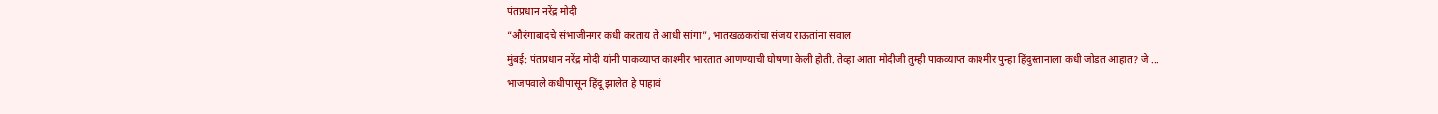पंतप्रधान नरेंद्र मोदी
“औरंगाबादचे संभाजीनगर कधी करताय ते आधी सांगा”, भातखळकरांचा संजय राऊतांना सवाल
मुंबई: पंतप्रधान नरेंद्र मोदी यांनी पाकव्याप्त काश्मीर भारतात आणण्याची घोषणा केली होती. तेव्हा आता मोदीजी तुम्ही पाकव्याप्त काश्मीर पुन्हा हिंदुस्तानाला कधी जोडत आहात? जे ...
भाजपवाले कधीपासून हिंदू झालेत हे पाहावं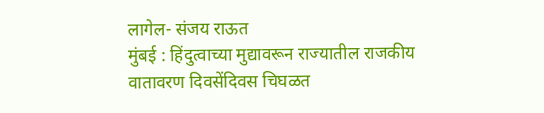लागेल- संजय राऊत
मुंबई : हिंदुत्वाच्या मुद्यावरून राज्यातील राजकीय वातावरण दिवसेंदिवस चिघळत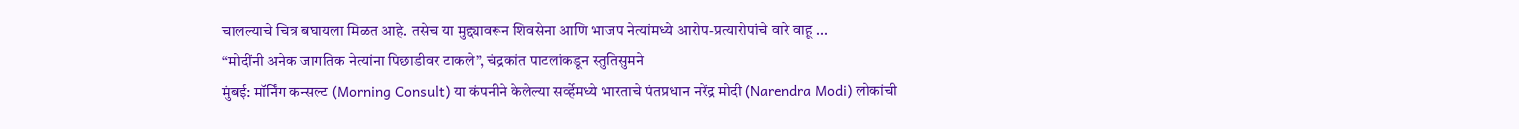चालल्याचे चित्र बघायला मिळत आहे. तसेच या मुद्द्यावरून शिवसेना आणि भाजप नेत्यांमध्ये आरोप-प्रत्यारोपांचे वारे वाहू ...
“मोदींनी अनेक जागतिक नेत्यांना पिछाडीवर टाकले”, चंद्रकांत पाटलांकडून स्तुतिसुमने
मुंबई: मॉर्निंग कन्सल्ट (Morning Consult) या कंपनीने केलेल्या सर्व्हेमध्ये भारताचे पंतप्रधान नरेंद्र मोदी (Narendra Modi) लोकांची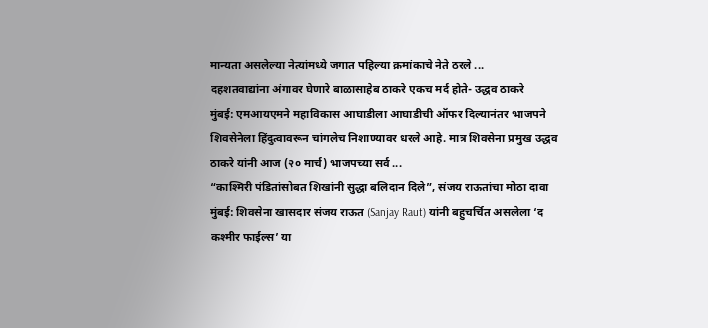मान्यता असलेल्या नेत्यांमध्ये जगात पहिल्या क्रमांकाचे नेते ठरले ...
दहशतवाद्यांना अंगावर घेणारे बाळासाहेब ठाकरे एकच मर्द होते- उद्धव ठाकरे
मुंबई: एमआयएमने महाविकास आघाडीला आघाडीची ऑफर दिल्यानंतर भाजपने शिवसेनेला हिंदुत्वावरून चांगलेच निशाण्यावर धरले आहे. मात्र शिवसेना प्रमुख उद्धव ठाकरे यांनी आज (२० मार्च) भाजपच्या सर्व ...
“काश्मिरी पंडितांसोबत शिखांनी सुद्धा बलिदान दिले”, संजय राऊतांचा मोठा दावा
मुंबई: शिवसेना खासदार संजय राऊत (Sanjay Raut) यांनी बहुचर्चित असलेला ‘द कश्मीर फाईल्स’ या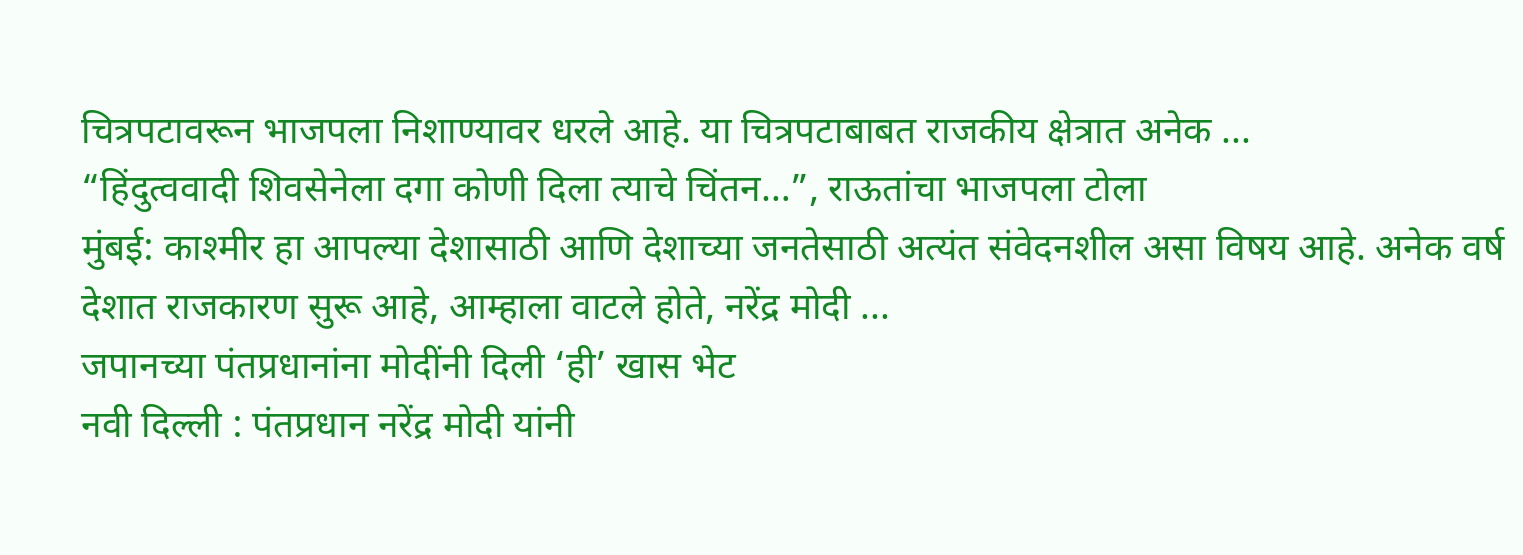चित्रपटावरून भाजपला निशाण्यावर धरले आहे. या चित्रपटाबाबत राजकीय क्षेत्रात अनेक ...
“हिंदुत्ववादी शिवसेनेला दगा कोणी दिला त्याचे चिंतन…”, राऊतांचा भाजपला टोला
मुंबई: काश्मीर हा आपल्या देशासाठी आणि देशाच्या जनतेसाठी अत्यंत संवेदनशील असा विषय आहे. अनेक वर्ष देशात राजकारण सुरू आहे, आम्हाला वाटले होते, नरेंद्र मोदी ...
जपानच्या पंतप्रधानांना मोदींनी दिली ‘ही’ खास भेट
नवी दिल्ली : पंतप्रधान नरेंद्र मोदी यांनी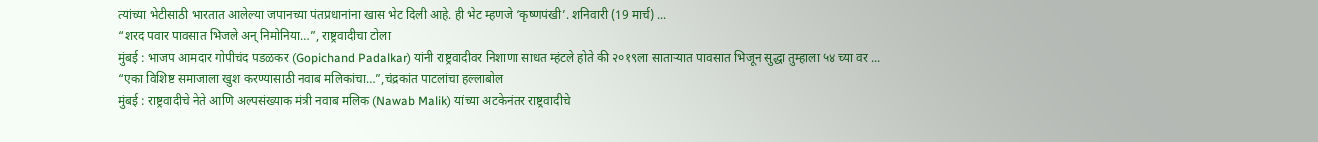त्यांच्या भेटीसाठी भारतात आलेल्या जपानच्या पंतप्रधानांना खास भेट दिली आहे. ही भेट म्हणजे ‘कृष्णपंखी’. शनिवारी (19 मार्च) ...
“शरद पवार पावसात भिजले अन् निमोनिया…”, राष्ट्रवादीचा टोला
मुंबई : भाजप आमदार गोपीचंद पडळकर (Gopichand Padalkar) यांनी राष्ट्रवादीवर निशाणा साधत म्हंटले होते की २०१९ला साताऱ्यात पावसात भिजून सुद्धा तुम्हाला ५४ च्या वर ...
“एका विशिष्ट समाजाला खुश करण्यासाठी नवाब मलिकांचा…”,चंद्रकांत पाटलांचा हल्लाबोल
मुंबई : राष्ट्रवादीचे नेते आणि अल्पसंख्याक मंत्री नवाब मलिक (Nawab Malik) यांच्या अटकेनंतर राष्ट्रवादीचे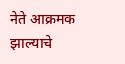नेते आक्रमक झाल्याचे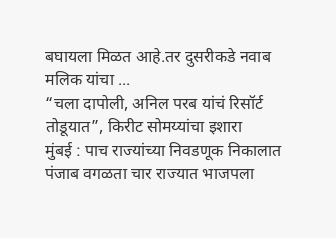बघायला मिळत आहे.तर दुसरीकडे नवाब मलिक यांचा ...
“चला दापोली, अनिल परब यांचं रिसॉर्ट तोडूयात”, किरीट सोमय्यांचा इशारा
मुंबई : पाच राज्यांच्या निवडणूक निकालात पंजाब वगळता चार राज्यात भाजपला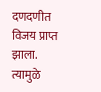दणदणीत विजय प्राप्त झाला. त्यामुळे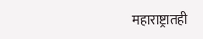महाराष्ट्रातही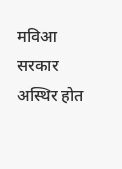मविआ सरकार अस्थिर होत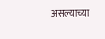असल्याच्या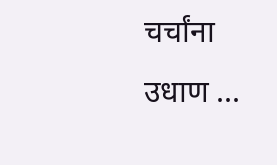चर्चांना उधाण ...